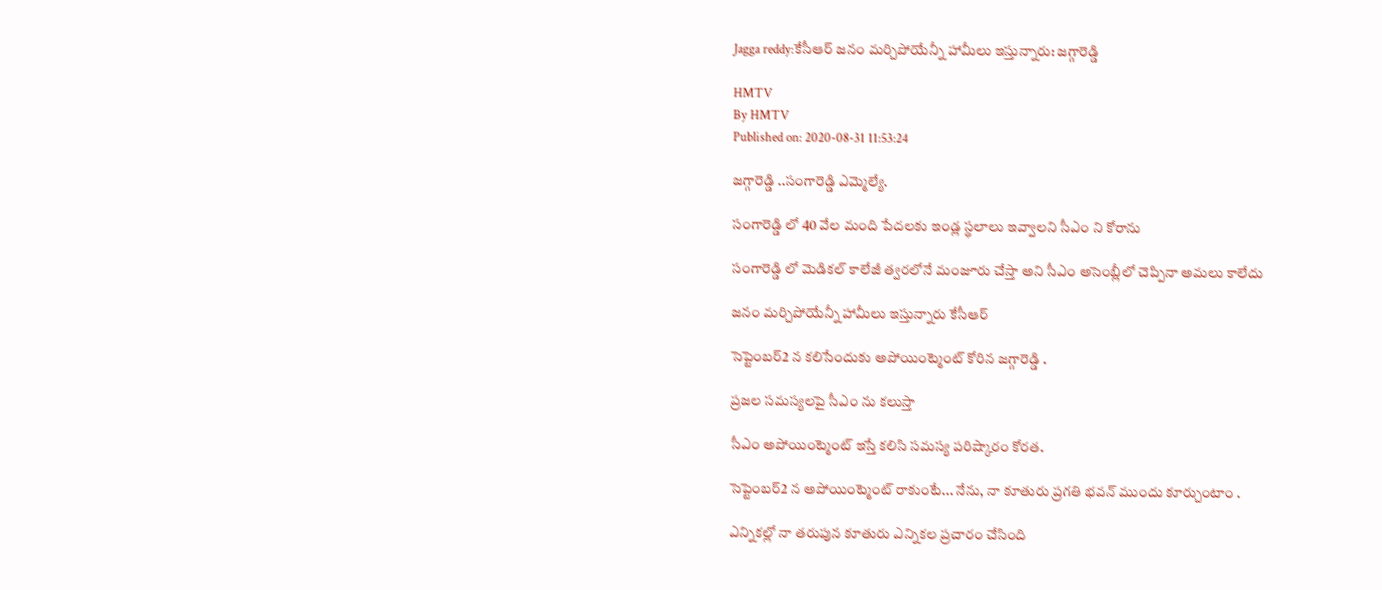Jagga reddy:కేసీఆర్ జనం మర్చిపోయేన్నీ హామీలు ఇస్తున్నారు: జగ్గారెడ్డి

HMTV
By HMTV
Published on: 2020-08-31 11:53:24

జగ్గారెడ్డి ..సంగారెడ్డి ఎమ్మెల్యే.

సంగారెడ్డి లో 40 వేల మంది పేదలకు ఇండ్ల స్థలాలు ఇవ్వాలని సీఎం ని కోరాను

సంగారెడ్డి లో మెడికల్ కాలేజీ త్వరలోనే మంజూరు చేస్తా అని సీఎం అసెంబ్లీలో చెప్పినా అమలు కాలేదు

జనం మర్చిపోయేన్నీ హామీలు ఇస్తున్నారు కేసీఆర్

సెప్టెంబర్2 న కలిసేందుకు అపోయింట్మెంట్ కోరిన జగ్గారెడ్డి .

ప్రజల సమస్యలపై సీఎం ను కలుస్తా

సీఎం అపోయింట్మెంట్ ఇస్తే కలిసి సమస్య పరిష్కారం కోరత.

సెప్టెంబర్2 న అపోయింట్మెంట్ రాకుంటే... నేను, నా కూతురు ప్రగతి భవన్ ముందు కూర్చుంటాం .

ఎన్నికల్లో నా తరుపున కూతురు ఎన్నికల ప్రచారం చేసింది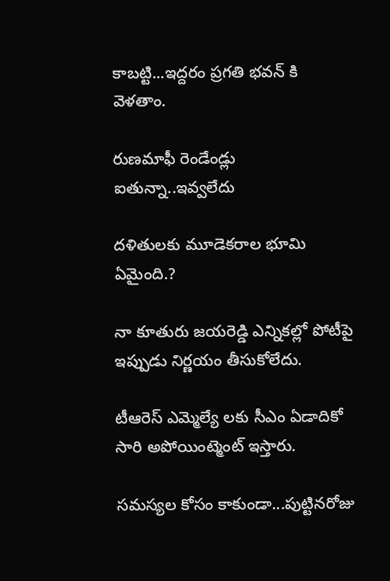కాబట్టి...ఇద్దరం ప్రగతి భవన్ కి వెళతాం.

రుణమాఫీ రెండేండ్లు ఐతున్నా..ఇవ్వలేదు

దళితులకు మూడెకరాల భూమి ఏమైంది.?

నా కూతురు జయరెడ్డి ఎన్నికల్లో పోటీపై ఇప్పుడు నిర్ణయం తీసుకోలేదు.

టీఆరెస్ ఎమ్మెల్యే లకు సీఎం ఏడాదికో సారి అపోయింట్మెంట్ ఇస్తారు.

సమస్యల కోసం కాకుండా...పుట్టినరోజు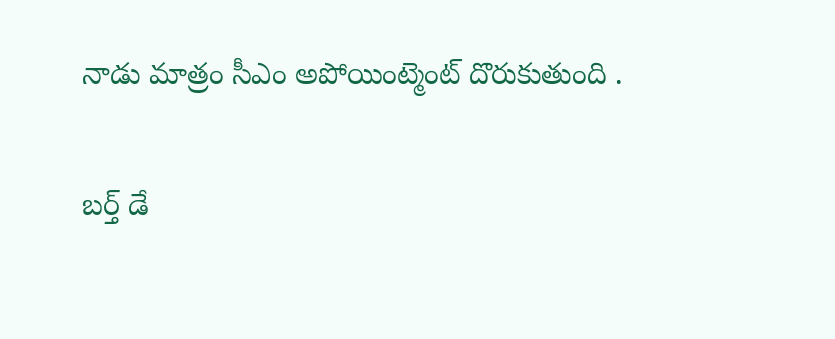నాడు మాత్రం సీఎం అపోయింట్మెంట్ దొరుకుతుంది .

బర్త్ డే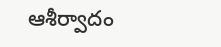ఆశీర్వాదం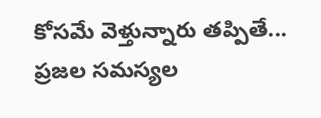కోసమే వెళ్తున్నారు తప్పితే... ప్రజల సమస్యల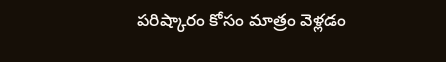పరిష్కారం కోసం మాత్రం వెళ్లడం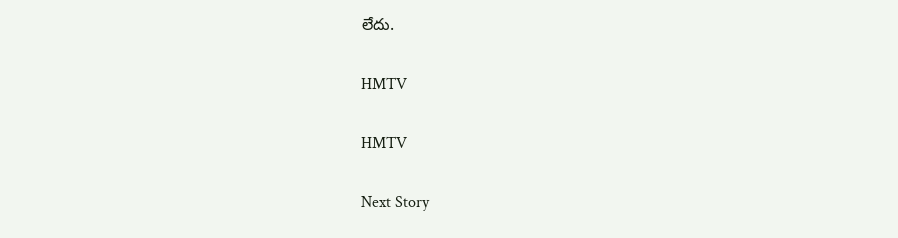లేదు.

HMTV

HMTV

Next Story